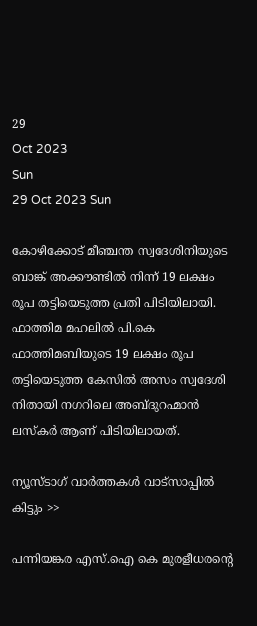29
Oct 2023
Sun
29 Oct 2023 Sun

കോഴിക്കോട് മീഞ്ചന്ത സ്വദേശിനിയുടെ ബാങ്ക് അക്കൗണ്ടിൽ നിന്ന് 19 ലക്ഷം രൂപ തട്ടിയെടുത്ത പ്രതി പിടിയിലായി. ഫാത്തിമ മഹലിൽ പി.കെ ഫാത്തിമബിയുടെ 19 ലക്ഷം രൂപ തട്ടിയെടുത്ത കേസിൽ അസം സ്വദേശി നിതായി നഗറിലെ അബ്ദുറഹ്മാൻ ലസ്‌കർ ആണ് പിടിയിലായത്.

ന്യൂസ്ടാഗ് വാര്‍ത്തകള്‍ വാട്‌സാപ്പില്‍ കിട്ടും >>

പന്നിയങ്കര എസ്.ഐ കെ മുരളീധരന്റെ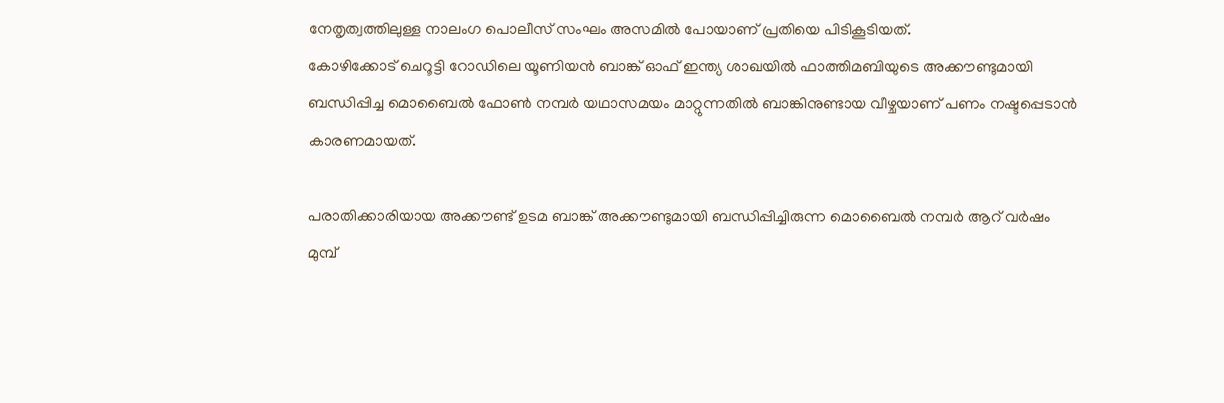നേതൃത്വത്തിലുള്ള നാലംഗ പൊലീസ് സംഘം അസമിൽ പോയാണ് പ്രതിയെ പിടികൂടിയത്.
കോഴിക്കോട് ചെറൂട്ടി റോഡിലെ യൂണിയൻ ബാങ്ക് ഓഫ് ഇന്ത്യ ശാഖയിൽ ഫാത്തിമബിയുടെ അക്കൗണ്ടുമായി ബന്ധിപ്പിച്ച മൊബൈൽ ഫോൺ നമ്പർ യഥാസമയം മാറ്റുന്നതിൽ ബാങ്കിനുണ്ടായ വീഴ്ചയാണ് പണം നഷ്ടപ്പെടാൻ കാരണമായത്.

പരാതിക്കാരിയായ അക്കൗണ്ട് ഉടമ ബാങ്ക് അക്കൗണ്ടുമായി ബന്ധിപ്പിച്ചിരുന്ന മൊബൈൽ നമ്പർ ആറ് വർഷം മുമ്പ്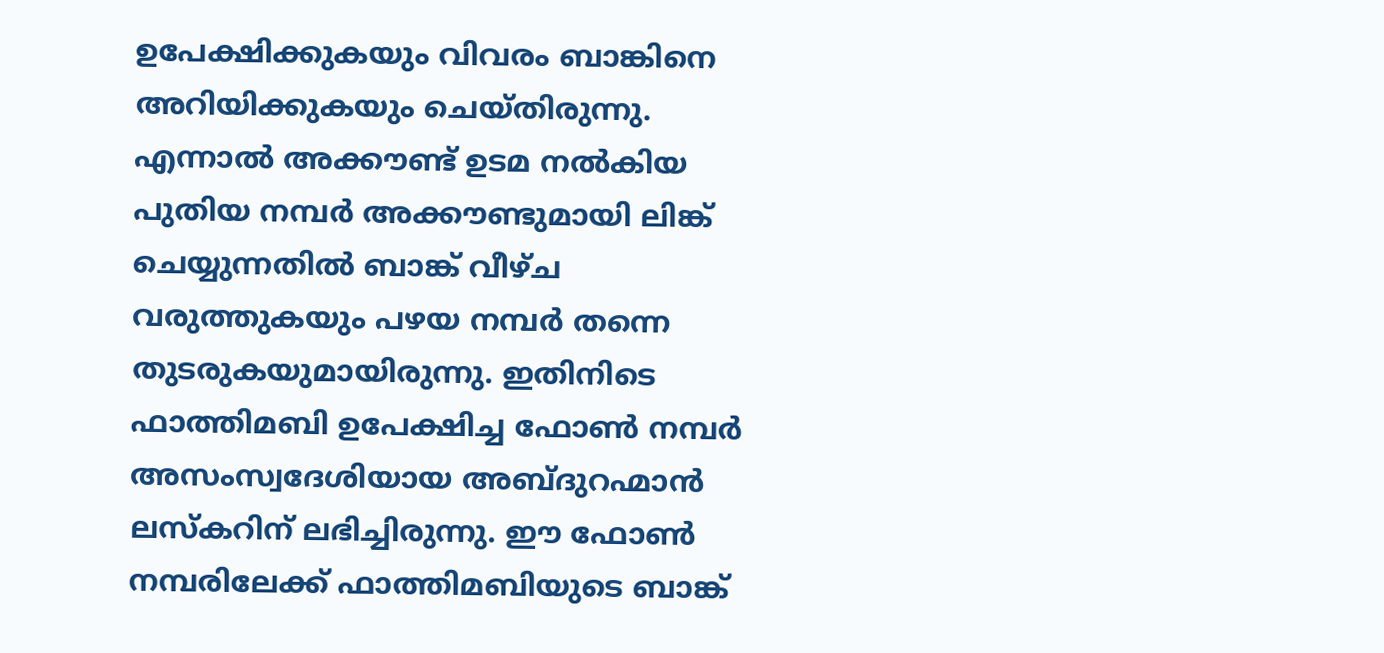ഉപേക്ഷിക്കുകയും വിവരം ബാങ്കിനെ അറിയിക്കുകയും ചെയ്തിരുന്നു. എന്നാൽ അക്കൗണ്ട് ഉടമ നൽകിയ പുതിയ നമ്പർ അക്കൗണ്ടുമായി ലിങ്ക് ചെയ്യുന്നതിൽ ബാങ്ക് വീഴ്ച വരുത്തുകയും പഴയ നമ്പർ തന്നെ തുടരുകയുമായിരുന്നു. ഇതിനിടെ ഫാത്തിമബി ഉപേക്ഷിച്ച ഫോൺ നമ്പർ അസംസ്വദേശിയായ അബ്ദുറഹ്മാൻ ലസ്കറിന് ലഭിച്ചിരുന്നു. ഈ ഫോൺ നമ്പരിലേക്ക് ഫാത്തിമബിയുടെ ബാങ്ക്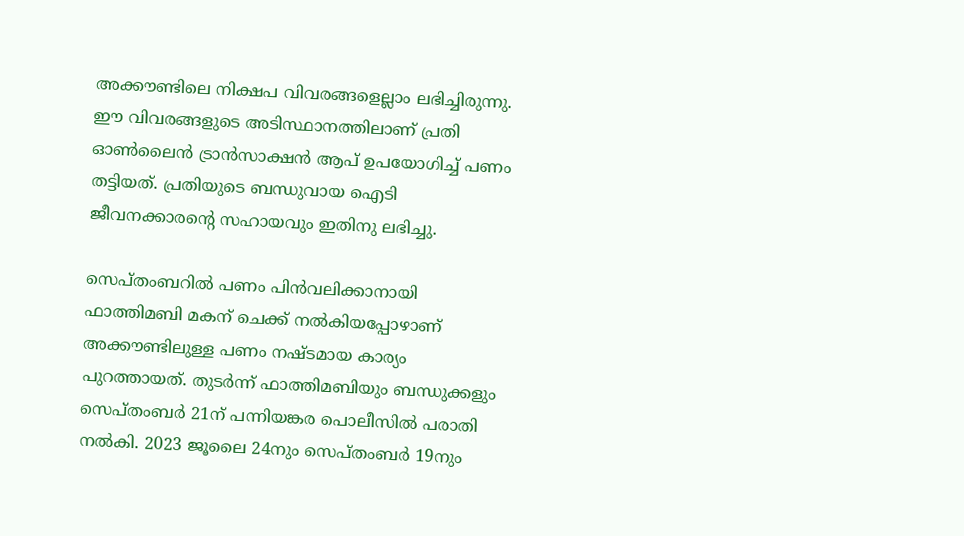അക്കൗണ്ടിലെ നിക്ഷപ വിവരങ്ങളെല്ലാം ലഭിച്ചിരുന്നു. ഈ വിവരങ്ങളുടെ അടിസ്ഥാനത്തിലാണ് പ്രതി ഓൺലൈൻ ട്രാൻസാക്ഷൻ ആപ് ഉപയോഗിച്ച് പണം തട്ടിയത്. പ്രതിയുടെ ബന്ധുവായ ഐടി ജീവനക്കാരന്റെ സഹായവും ഇതിനു ലഭിച്ചു.

സെപ്തംബറിൽ പണം പിൻവലിക്കാനായി ഫാത്തിമബി മകന് ചെക്ക് നൽകിയപ്പോഴാണ് അക്കൗണ്ടിലുള്ള പണം നഷ്ടമായ കാര്യം പുറത്തായത്. തുടർന്ന് ഫാത്തിമബിയും ബന്ധുക്കളും സെപ്തംബർ 21ന് പന്നിയങ്കര പൊലീസിൽ പരാതി നൽകി. 2023 ജൂലൈ 24നും സെപ്തംബർ 19നും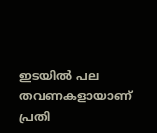ഇടയിൽ പല തവണകളായാണ് പ്രതി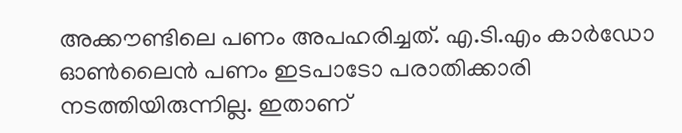അക്കൗണ്ടിലെ പണം അപഹരിച്ചത്. എ.ടി.എം കാർഡോ ഓൺലൈൻ പണം ഇടപാടോ പരാതിക്കാരി നടത്തിയിരുന്നില്ല. ഇതാണ്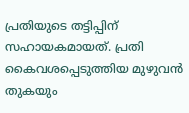പ്രതിയുടെ തട്ടിപ്പിന് സഹായകമായത്. പ്രതി കൈവശപ്പെടുത്തിയ മുഴുവൻ തുകയും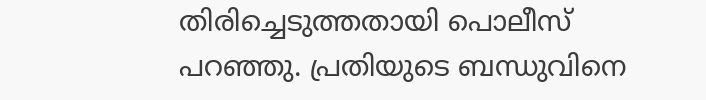തിരിച്ചെടുത്തതായി പൊലീസ് പറഞ്ഞു. പ്രതിയുടെ ബന്ധുവിനെ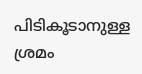പിടികൂടാനുള്ള ശ്രമം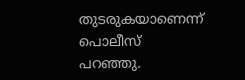തുടരുകയാണെന്ന് പൊലീസ് പറഞ്ഞു.